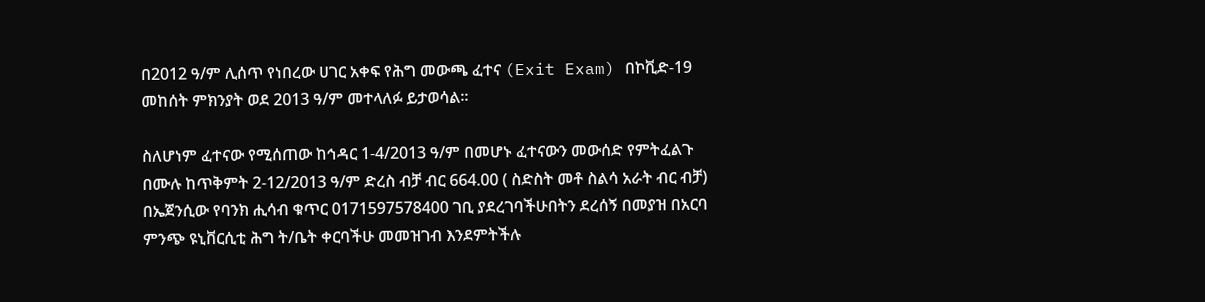በ2012 ዓ/ም ሊሰጥ የነበረው ሀገር አቀፍ የሕግ መውጫ ፈተና (Exit Exam) በኮቪድ-19 መከሰት ምክንያት ወደ 2013 ዓ/ም መተላለፉ ይታወሳል፡፡

ስለሆነም ፈተናው የሚሰጠው ከኅዳር 1-4/2013 ዓ/ም በመሆኑ ፈተናውን መውሰድ የምትፈልጉ በሙሉ ከጥቅምት 2-12/2013 ዓ/ም ድረስ ብቻ ብር 664.00 ( ስድስት መቶ ስልሳ አራት ብር ብቻ) በኤጀንሲው የባንክ ሒሳብ ቁጥር 0171597578400 ገቢ ያደረገባችሁበትን ደረሰኝ በመያዝ በአርባ ምንጭ ዩኒቨርሲቲ ሕግ ት/ቤት ቀርባችሁ መመዝገብ እንደምትችሉ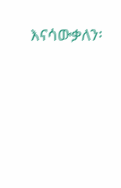እናሳውቃለን፡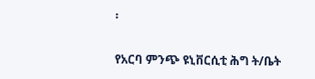፡

የአርባ ምንጭ ዩኒቨርሲቲ ሕግ ት/ቤት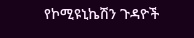የኮሚዩኒኬሽን ጉዳዮች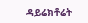ዳይሬክቶሬት